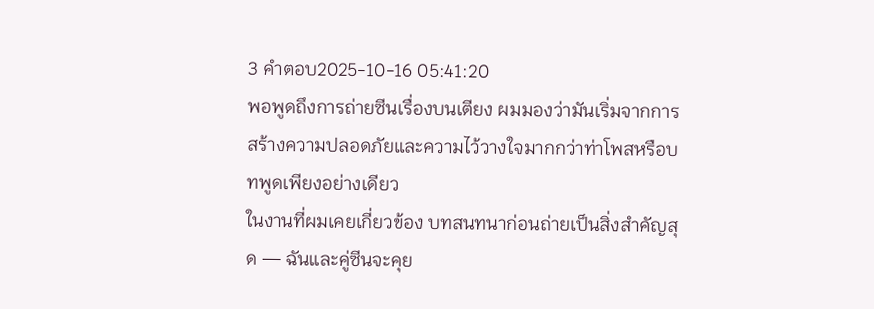3 คำตอบ2025-10-16 05:41:20
พอพูดถึงการถ่ายซีนเรื่องบนเตียง ผมมองว่ามันเริ่มจากการสร้างความปลอดภัยและความไว้วางใจมากกว่าท่าโพสหรือบทพูดเพียงอย่างเดียว
ในงานที่ผมเคยเกี่ยวข้อง บทสนทนาก่อนถ่ายเป็นสิ่งสำคัญสุด — ฉันและคู่ซีนจะคุย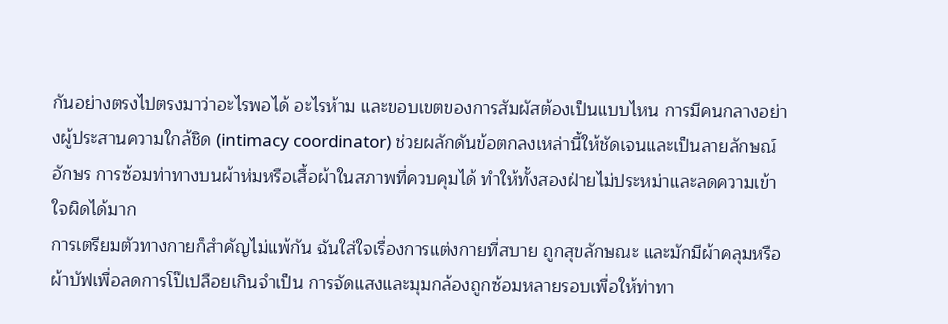กันอย่างตรงไปตรงมาว่าอะไรพอได้ อะไรห้าม และขอบเขตของการสัมผัสต้องเป็นแบบไหน การมีคนกลางอย่างผู้ประสานความใกล้ชิด (intimacy coordinator) ช่วยผลักดันข้อตกลงเหล่านี้ให้ชัดเจนและเป็นลายลักษณ์อักษร การซ้อมท่าทางบนผ้าห่มหรือเสื้อผ้าในสภาพที่ควบคุมได้ ทำให้ทั้งสองฝ่ายไม่ประหม่าและลดความเข้าใจผิดได้มาก
การเตรียมตัวทางกายก็สำคัญไม่แพ้กัน ฉันใส่ใจเรื่องการแต่งกายที่สบาย ถูกสุขลักษณะ และมักมีผ้าคลุมหรือผ้าบัฟเพื่อลดการโป๊เปลือยเกินจำเป็น การจัดแสงและมุมกล้องถูกซ้อมหลายรอบเพื่อให้ท่าทา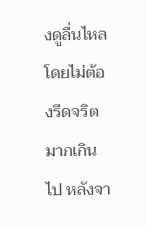งดูลื่นไหลโดยไม่ต้องรีดจริตมากเกินไป หลังจา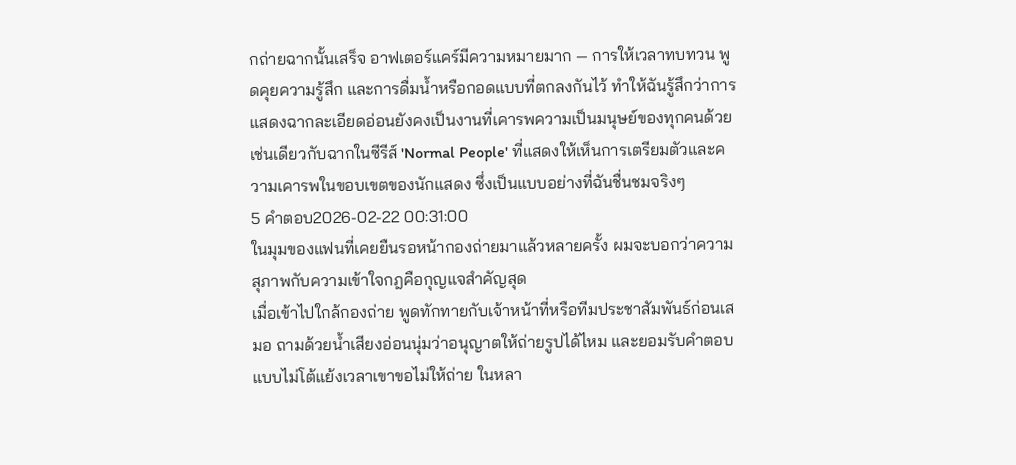กถ่ายฉากนั้นเสร็จ อาฟเตอร์แคร์มีความหมายมาก — การให้เวลาทบทวน พูดคุยความรู้สึก และการดื่มน้ำหรือกอดแบบที่ตกลงกันไว้ ทำให้ฉันรู้สึกว่าการแสดงฉากละเอียดอ่อนยังคงเป็นงานที่เคารพความเป็นมนุษย์ของทุกคนด้วย เช่นเดียวกับฉากในซีรีส์ 'Normal People' ที่แสดงให้เห็นการเตรียมตัวและความเคารพในขอบเขตของนักแสดง ซึ่งเป็นแบบอย่างที่ฉันชื่นชมจริงๆ
5 คำตอบ2026-02-22 00:31:00
ในมุมของแฟนที่เคยยืนรอหน้ากองถ่ายมาแล้วหลายครั้ง ผมจะบอกว่าความสุภาพกับความเข้าใจกฎคือกุญแจสำคัญสุด
เมื่อเข้าไปใกล้กองถ่าย พูดทักทายกับเจ้าหน้าที่หรือทีมประชาสัมพันธ์ก่อนเสมอ ถามด้วยน้ำเสียงอ่อนนุ่มว่าอนุญาตให้ถ่ายรูปได้ไหม และยอมรับคำตอบแบบไม่โต้แย้งเวลาเขาขอไม่ให้ถ่าย ในหลา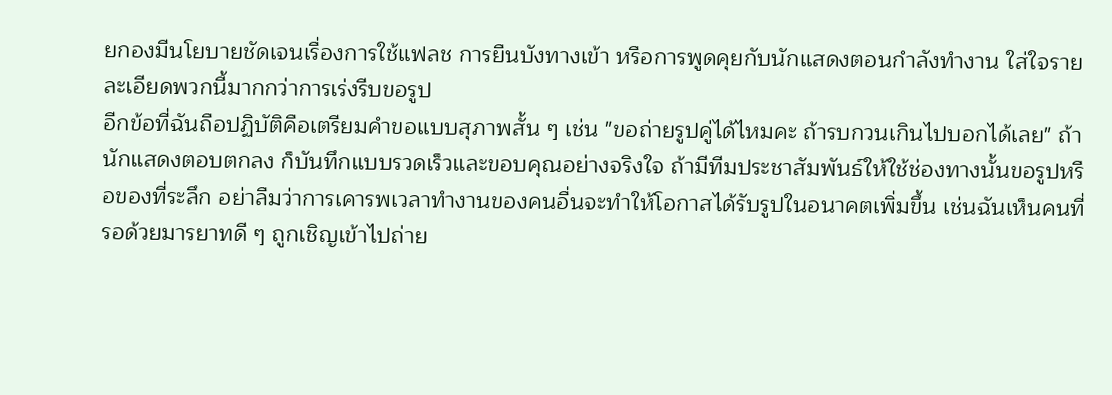ยกองมีนโยบายชัดเจนเรื่องการใช้แฟลช การยืนบังทางเข้า หรือการพูดคุยกับนักแสดงตอนกำลังทำงาน ใส่ใจรายละเอียดพวกนี้มากกว่าการเร่งรีบขอรูป
อีกข้อที่ฉันถือปฏิบัติคือเตรียมคำขอแบบสุภาพสั้น ๆ เช่น "ขอถ่ายรูปคู่ได้ไหมคะ ถ้ารบกวนเกินไปบอกได้เลย" ถ้านักแสดงตอบตกลง ก็บันทึกแบบรวดเร็วและขอบคุณอย่างจริงใจ ถ้ามีทีมประชาสัมพันธ์ให้ใช้ช่องทางนั้นขอรูปหรือของที่ระลึก อย่าลืมว่าการเคารพเวลาทำงานของคนอื่นจะทำให้โอกาสได้รับรูปในอนาคตเพิ่มขึ้น เช่นฉันเห็นคนที่รอด้วยมารยาทดี ๆ ถูกเชิญเข้าไปถ่าย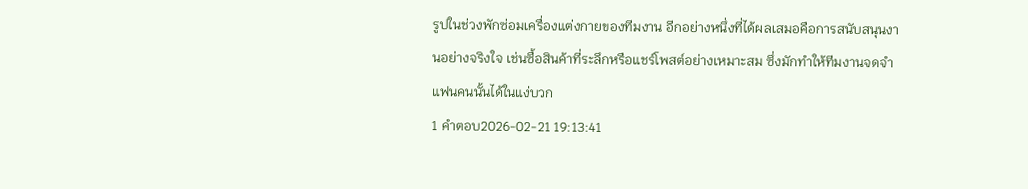รูปในช่วงพักซ่อมเครื่องแต่งกายของทีมงาน อีกอย่างหนึ่งที่ได้ผลเสมอคือการสนับสนุนงานอย่างจริงใจ เช่นซื้อสินค้าที่ระลึกหรือแชร์โพสต์อย่างเหมาะสม ซึ่งมักทำให้ทีมงานจดจำแฟนคนนั้นได้ในแง่บวก
1 คำตอบ2026-02-21 19:13:41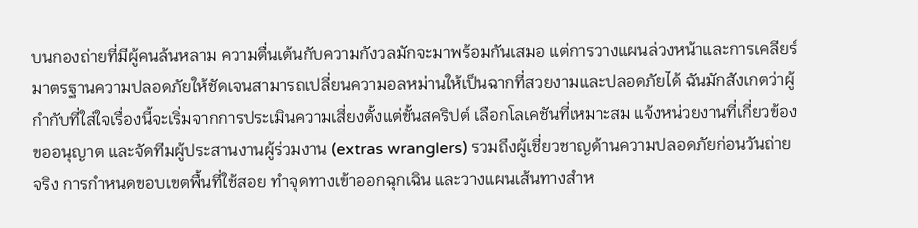บนกองถ่ายที่มีผู้คนล้นหลาม ความตื่นเต้นกับความกังวลมักจะมาพร้อมกันเสมอ แต่การวางแผนล่วงหน้าและการเคลียร์มาตรฐานความปลอดภัยให้ชัดเจนสามารถเปลี่ยนความอลหม่านให้เป็นฉากที่สวยงามและปลอดภัยได้ ฉันมักสังเกตว่าผู้กำกับที่ใส่ใจเรื่องนี้จะเริ่มจากการประเมินความเสี่ยงตั้งแต่ขั้นสคริปต์ เลือกโลเคชันที่เหมาะสม แจ้งหน่วยงานที่เกี่ยวข้องขออนุญาต และจัดทีมผู้ประสานงานผู้ร่วมงาน (extras wranglers) รวมถึงผู้เชี่ยวชาญด้านความปลอดภัยก่อนวันถ่ายจริง การกำหนดขอบเขตพื้นที่ใช้สอย ทำจุดทางเข้าออกฉุกเฉิน และวางแผนเส้นทางสำห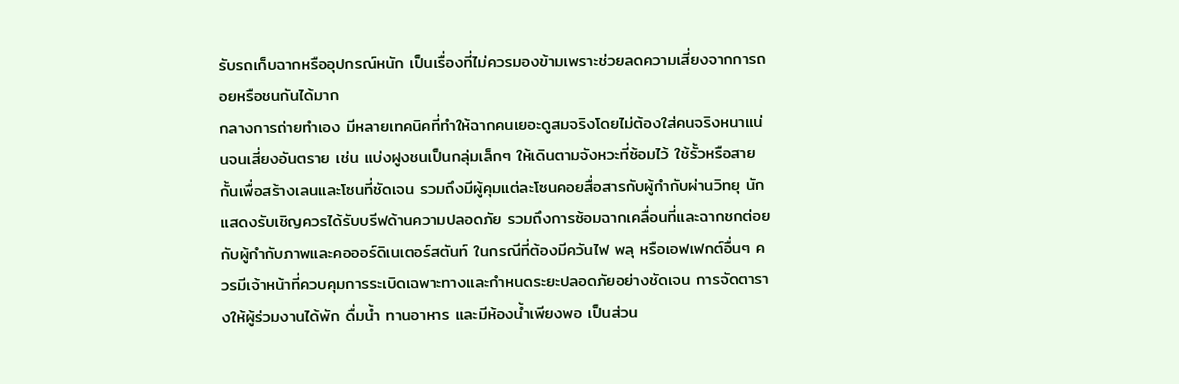รับรถเก็บฉากหรืออุปกรณ์หนัก เป็นเรื่องที่ไม่ควรมองข้ามเพราะช่วยลดความเสี่ยงจากการถอยหรือชนกันได้มาก
กลางการถ่ายทำเอง มีหลายเทคนิคที่ทำให้ฉากคนเยอะดูสมจริงโดยไม่ต้องใส่คนจริงหนาแน่นจนเสี่ยงอันตราย เช่น แบ่งฝูงชนเป็นกลุ่มเล็กๆ ให้เดินตามจังหวะที่ซ้อมไว้ ใช้รั้วหรือสายกั้นเพื่อสร้างเลนและโซนที่ชัดเจน รวมถึงมีผู้คุมแต่ละโซนคอยสื่อสารกับผู้กำกับผ่านวิทยุ นักแสดงรับเชิญควรได้รับบรีฟด้านความปลอดภัย รวมถึงการซ้อมฉากเคลื่อนที่และฉากชกต่อยกับผู้กำกับภาพและคอออร์ดิเนเตอร์สตันท์ ในกรณีที่ต้องมีควันไฟ พลุ หรือเอฟเฟกต์อื่นๆ ควรมีเจ้าหน้าที่ควบคุมการระเบิดเฉพาะทางและกำหนดระยะปลอดภัยอย่างชัดเจน การจัดตารางให้ผู้ร่วมงานได้พัก ดื่มน้ำ ทานอาหาร และมีห้องน้ำเพียงพอ เป็นส่วน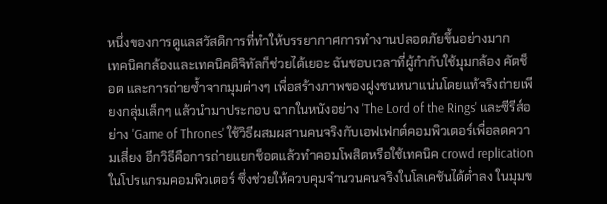หนึ่งของการดูแลสวัสดิการที่ทำให้บรรยากาศการทำงานปลอดภัยขึ้นอย่างมาก
เทคนิคกล้องและเทคนิคดิจิทัลก็ช่วยได้เยอะ ฉันชอบเวลาที่ผู้กำกับใช้มุมกล้อง คัตช็อต และการถ่ายซ้ำจากมุมต่างๆ เพื่อสร้างภาพของฝูงชนหนาแน่นโดยแท้จริงถ่ายเพียงกลุ่มเล็กๆ แล้วนำมาประกอบ ฉากในหนังอย่าง 'The Lord of the Rings' และซีรีส์อย่าง 'Game of Thrones' ใช้วิธีผสมผสานคนจริงกับเอฟเฟกต์คอมพิวเตอร์เพื่อลดความเสี่ยง อีกวิธีคือการถ่ายแยกช็อตแล้วทำคอมโพสิตหรือใช้เทคนิค crowd replication ในโปรแกรมคอมพิวเตอร์ ซึ่งช่วยให้ควบคุมจำนวนคนจริงในโลเคชันได้ต่ำลง ในมุมข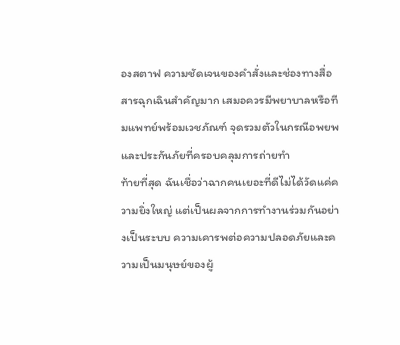องสตาฟ ความชัดเจนของคำสั่งและช่องทางสื่อสารฉุกเฉินสำคัญมาก เสมอควรมีพยาบาลหรือทีมแพทย์พร้อมเวชภัณฑ์ จุดรวมตัวในกรณีอพยพ และประกันภัยที่ครอบคลุมการถ่ายทำ
ท้ายที่สุด ฉันเชื่อว่าฉากคนเยอะที่ดีไม่ได้วัดแค่ความยิ่งใหญ่ แต่เป็นผลจากการทำงานร่วมกันอย่างเป็นระบบ ความเคารพต่อความปลอดภัยและความเป็นมนุษย์ของผู้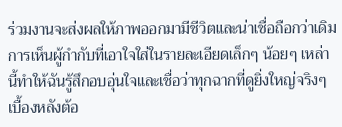ร่วมงานจะส่งผลให้ภาพออกมามีชีวิตและน่าเชื่อถือกว่าเดิม การเห็นผู้กำกับที่เอาใจใส่ในรายละเอียดเล็กๆ น้อยๆ เหล่านี้ทำให้ฉันรู้สึกอบอุ่นใจและเชื่อว่าทุกฉากที่ดูยิ่งใหญ่จริงๆ เบื้องหลังต้อ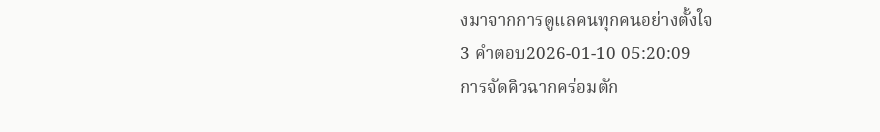งมาจากการดูแลคนทุกคนอย่างตั้งใจ
3 คำตอบ2026-01-10 05:20:09
การจัดคิวฉากคร่อมตัก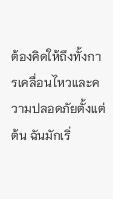ต้องคิดให้ถึงทั้งการเคลื่อนไหวและความปลอดภัยตั้งแต่ต้น ฉันมักเริ่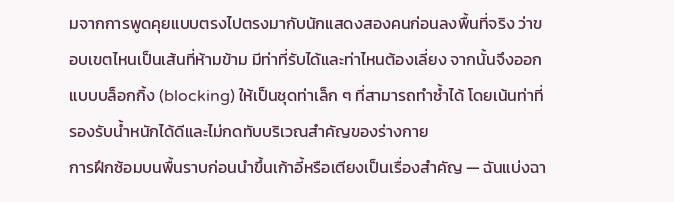มจากการพูดคุยแบบตรงไปตรงมากับนักแสดงสองคนก่อนลงพื้นที่จริง ว่าขอบเขตไหนเป็นเส้นที่ห้ามข้าม มีท่าที่รับได้และท่าไหนต้องเลี่ยง จากนั้นจึงออกแบบบล็อกกิ้ง (blocking) ให้เป็นชุดท่าเล็ก ๆ ที่สามารถทำซ้ำได้ โดยเน้นท่าที่รองรับน้ำหนักได้ดีและไม่กดทับบริเวณสำคัญของร่างกาย
การฝึกซ้อมบนพื้นราบก่อนนำขึ้นเก้าอี้หรือเตียงเป็นเรื่องสำคัญ — ฉันแบ่งฉา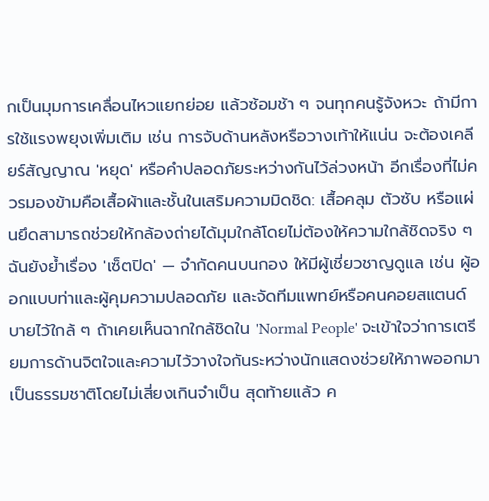กเป็นมุมการเคลื่อนไหวแยกย่อย แล้วซ้อมช้า ๆ จนทุกคนรู้จังหวะ ถ้ามีการใช้แรงพยุงเพิ่มเติม เช่น การจับด้านหลังหรือวางเท้าให้แน่น จะต้องเคลียร์สัญญาณ 'หยุด' หรือคำปลอดภัยระหว่างกันไว้ล่วงหน้า อีกเรื่องที่ไม่ควรมองข้ามคือเสื้อผ้าและชั้นในเสริมความมิดชิด: เสื้อคลุม ตัวซับ หรือแผ่นยึดสามารถช่วยให้กล้องถ่ายได้มุมใกล้โดยไม่ต้องให้ความใกล้ชิดจริง ๆ
ฉันยังย้ำเรื่อง 'เซ็ตปิด' — จำกัดคนบนกอง ให้มีผู้เชี่ยวชาญดูแล เช่น ผู้ออกแบบท่าและผู้คุมความปลอดภัย และจัดทีมแพทย์หรือคนคอยสแตนด์บายไว้ใกล้ ๆ ถ้าเคยเห็นฉากใกล้ชิดใน 'Normal People' จะเข้าใจว่าการเตรียมการด้านจิตใจและความไว้วางใจกันระหว่างนักแสดงช่วยให้ภาพออกมาเป็นธรรมชาติโดยไม่เสี่ยงเกินจำเป็น สุดท้ายแล้ว ค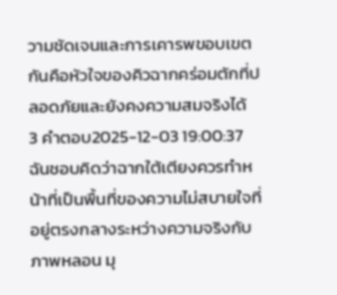วามชัดเจนและการเคารพขอบเขตกันคือหัวใจของคิวฉากคร่อมตักที่ปลอดภัยและยังคงความสมจริงได้
3 คำตอบ2025-12-03 19:00:37
ฉันชอบคิดว่าฉากใต้เตียงควรทำหน้าที่เป็นพื้นที่ของความไม่สบายใจที่อยู่ตรงกลางระหว่างความจริงกับภาพหลอน มุ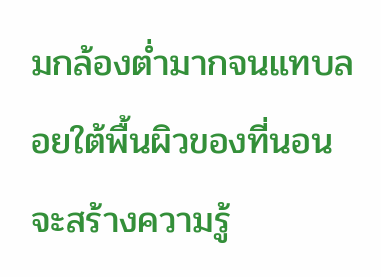มกล้องต่ำมากจนแทบลอยใต้พื้นผิวของที่นอนจะสร้างความรู้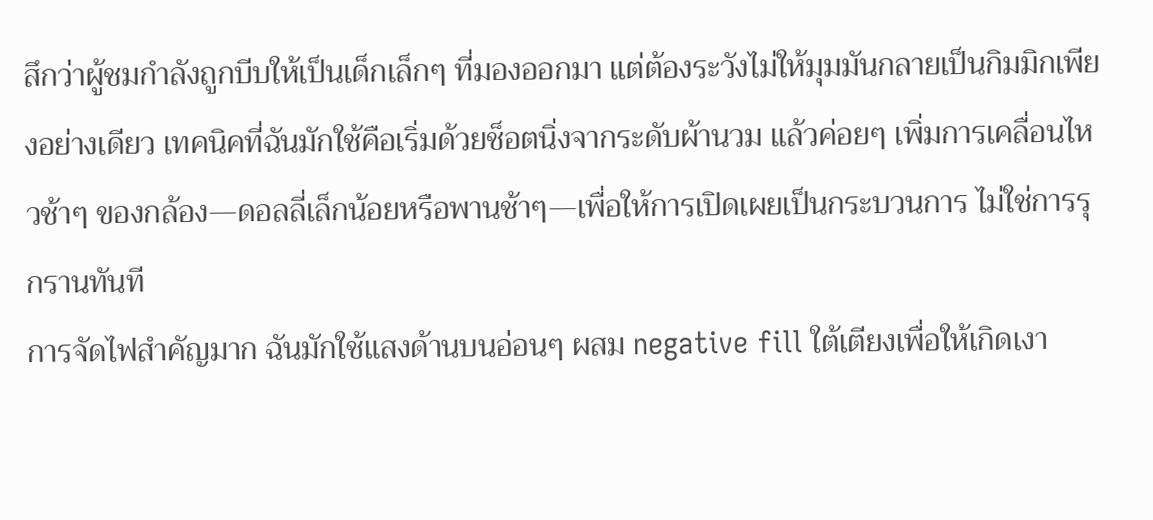สึกว่าผู้ชมกำลังถูกบีบให้เป็นเด็กเล็กๆ ที่มองออกมา แต่ต้องระวังไม่ให้มุมมันกลายเป็นกิมมิกเพียงอย่างเดียว เทคนิคที่ฉันมักใช้คือเริ่มด้วยช็อตนิ่งจากระดับผ้านวม แล้วค่อยๆ เพิ่มการเคลื่อนไหวช้าๆ ของกล้อง—ดอลลี่เล็กน้อยหรือพานช้าๆ—เพื่อให้การเปิดเผยเป็นกระบวนการ ไม่ใช่การรุกรานทันที
การจัดไฟสำคัญมาก ฉันมักใช้แสงด้านบนอ่อนๆ ผสม negative fill ใต้เตียงเพื่อให้เกิดเงา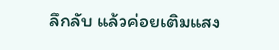ลึกลับ แล้วค่อยเติมแสง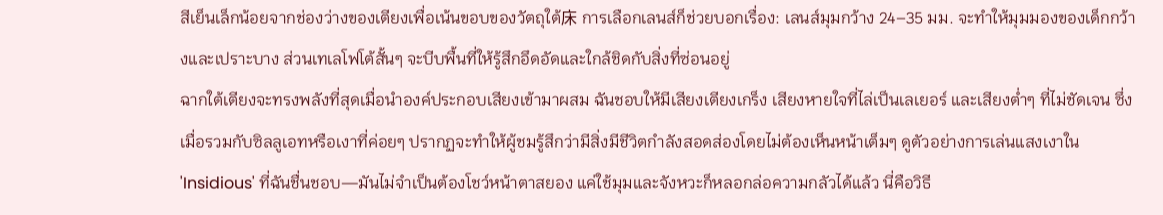สีเย็นเล็กน้อยจากช่องว่างของเตียงเพื่อเน้นขอบของวัตถุใต้床 การเลือกเลนส์ก็ช่วยบอกเรื่อง: เลนส์มุมกว้าง 24–35 มม. จะทำให้มุมมองของเด็กกว้างและเปราะบาง ส่วนเทเลโฟโต้สั้นๆ จะบีบพื้นที่ให้รู้สึกอึดอัดและใกล้ชิดกับสิ่งที่ซ่อนอยู่
ฉากใต้เตียงจะทรงพลังที่สุดเมื่อนำองค์ประกอบเสียงเข้ามาผสม ฉันชอบให้มีเสียงเตียงเกร็ง เสียงหายใจที่ไล่เป็นเลเยอร์ และเสียงต่ำๆ ที่ไม่ชัดเจน ซึ่งเมื่อรวมกับซิลลูเอทหรือเงาที่ค่อยๆ ปรากฏจะทำให้ผู้ชมรู้สึกว่ามีสิ่งมีชีวิตกำลังสอดส่องโดยไม่ต้องเห็นหน้าเต็มๆ ดูตัวอย่างการเล่นแสงเงาใน 'Insidious' ที่ฉันชื่นชอบ—มันไม่จำเป็นต้องโชว์หน้าตาสยอง แค่ใช้มุมและจังหวะก็หลอกล่อความกลัวได้แล้ว นี่คือวิธี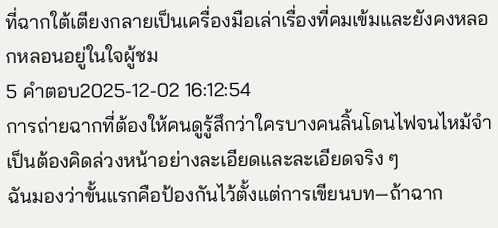ที่ฉากใต้เตียงกลายเป็นเครื่องมือเล่าเรื่องที่คมเข้มและยังคงหลอกหลอนอยู่ในใจผู้ชม
5 คำตอบ2025-12-02 16:12:54
การถ่ายฉากที่ต้องให้คนดูรู้สึกว่าใครบางคนลิ้นโดนไฟจนไหม้จำเป็นต้องคิดล่วงหน้าอย่างละเอียดและละเอียดจริง ๆ
ฉันมองว่าขั้นแรกคือป้องกันไว้ตั้งแต่การเขียนบท—ถ้าฉาก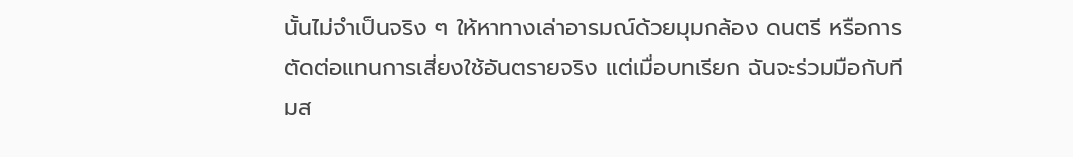นั้นไม่จำเป็นจริง ๆ ให้หาทางเล่าอารมณ์ด้วยมุมกล้อง ดนตรี หรือการตัดต่อแทนการเสี่ยงใช้อันตรายจริง แต่เมื่อบทเรียก ฉันจะร่วมมือกับทีมส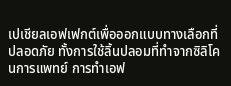เปเชียลเอฟเฟกต์เพื่อออกแบบทางเลือกที่ปลอดภัย ทั้งการใช้ลิ้นปลอมที่ทำจากซิลิโคนการแพทย์ การทำเอฟ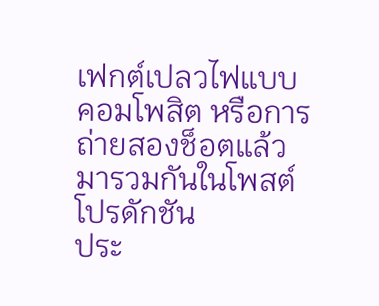เฟกต์เปลวไฟแบบคอมโพสิต หรือการถ่ายสองช็อตแล้วมารวมกันในโพสต์โปรดักชัน
ประ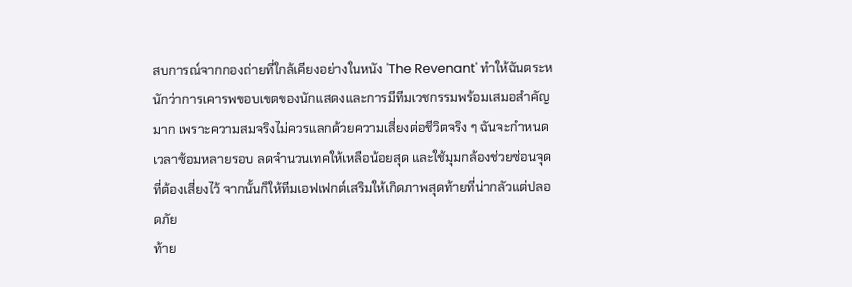สบการณ์จากกองถ่ายที่ใกล้เคียงอย่างในหนัง 'The Revenant' ทำให้ฉันตระหนักว่าการเคารพขอบเขตของนักแสดงและการมีทีมเวชกรรมพร้อมเสมอสำคัญมาก เพราะความสมจริงไม่ควรแลกด้วยความเสี่ยงต่อชีวิตจริง ๆ ฉันจะกำหนดเวลาซ้อมหลายรอบ ลดจำนวนเทคให้เหลือน้อยสุด และใช้มุมกล้องช่วยซ่อนจุดที่ต้องเสี่ยงไว้ จากนั้นก็ให้ทีมเอฟเฟกต์เสริมให้เกิดภาพสุดท้ายที่น่ากลัวแต่ปลอดภัย
ท้าย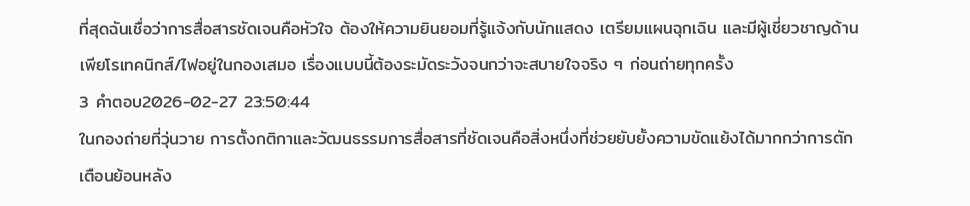ที่สุดฉันเชื่อว่าการสื่อสารชัดเจนคือหัวใจ ต้องให้ความยินยอมที่รู้แจ้งกับนักแสดง เตรียมแผนฉุกเฉิน และมีผู้เชี่ยวชาญด้านเพียโรเทคนิกส์/ไฟอยู่ในกองเสมอ เรื่องแบบนี้ต้องระมัดระวังจนกว่าจะสบายใจจริง ๆ ก่อนถ่ายทุกครั้ง
3 คำตอบ2026-02-27 23:50:44
ในกองถ่ายที่วุ่นวาย การตั้งกติกาและวัฒนธรรมการสื่อสารที่ชัดเจนคือสิ่งหนึ่งที่ช่วยยับยั้งความขัดแย้งได้มากกว่าการตักเตือนย้อนหลัง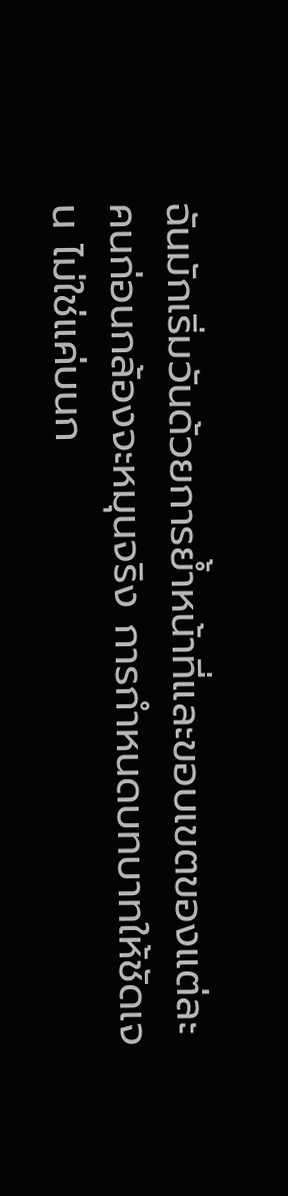ฉันมักเริ่มวันด้วยการย้ำหน้าที่และขอบเขตของแต่ละคนก่อนกล้องจะหมุนจริง การกำหนดบทบาทให้ชัดเจน ไม่ใช่แค่บนก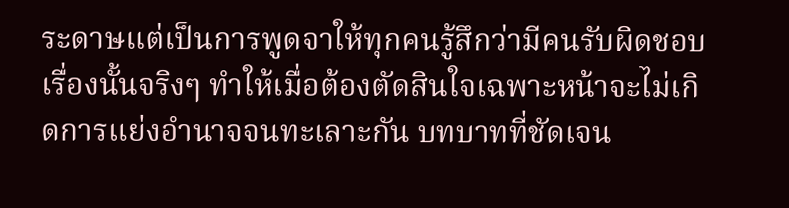ระดาษแต่เป็นการพูดจาให้ทุกคนรู้สึกว่ามีคนรับผิดชอบเรื่องนั้นจริงๆ ทำให้เมื่อต้องตัดสินใจเฉพาะหน้าจะไม่เกิดการแย่งอำนาจจนทะเลาะกัน บทบาทที่ชัดเจน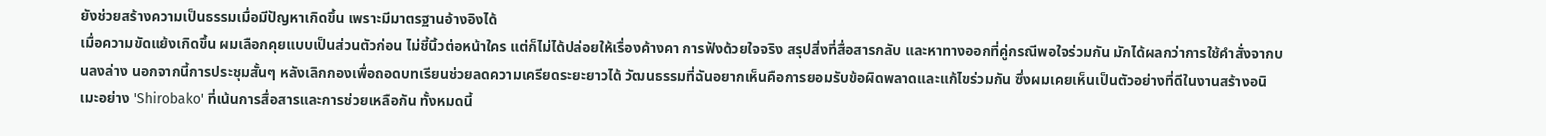ยังช่วยสร้างความเป็นธรรมเมื่อมีปัญหาเกิดขึ้น เพราะมีมาตรฐานอ้างอิงได้
เมื่อความขัดแย้งเกิดขึ้น ผมเลือกคุยแบบเป็นส่วนตัวก่อน ไม่ชี้นิ้วต่อหน้าใคร แต่ก็ไม่ได้ปล่อยให้เรื่องค้างคา การฟังด้วยใจจริง สรุปสิ่งที่สื่อสารกลับ และหาทางออกที่คู่กรณีพอใจร่วมกัน มักได้ผลกว่าการใช้คำสั่งจากบนลงล่าง นอกจากนี้การประชุมสั้นๆ หลังเลิกกองเพื่อถอดบทเรียนช่วยลดความเครียดระยะยาวได้ วัฒนธรรมที่ฉันอยากเห็นคือการยอมรับข้อผิดพลาดและแก้ไขร่วมกัน ซึ่งผมเคยเห็นเป็นตัวอย่างที่ดีในงานสร้างอนิเมะอย่าง 'Shirobako' ที่เน้นการสื่อสารและการช่วยเหลือกัน ทั้งหมดนี้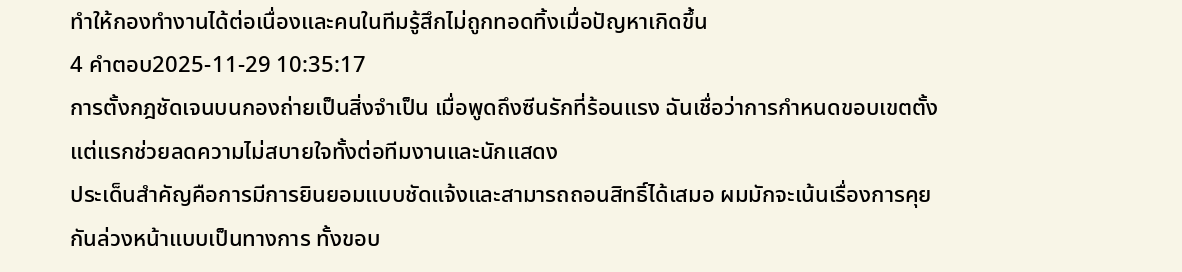ทำให้กองทำงานได้ต่อเนื่องและคนในทีมรู้สึกไม่ถูกทอดทิ้งเมื่อปัญหาเกิดขึ้น
4 คำตอบ2025-11-29 10:35:17
การตั้งกฎชัดเจนบนกองถ่ายเป็นสิ่งจำเป็น เมื่อพูดถึงซีนรักที่ร้อนแรง ฉันเชื่อว่าการกำหนดขอบเขตตั้งแต่แรกช่วยลดความไม่สบายใจทั้งต่อทีมงานและนักแสดง
ประเด็นสำคัญคือการมีการยินยอมแบบชัดแจ้งและสามารถถอนสิทธิ์ได้เสมอ ผมมักจะเน้นเรื่องการคุยกันล่วงหน้าแบบเป็นทางการ ทั้งขอบ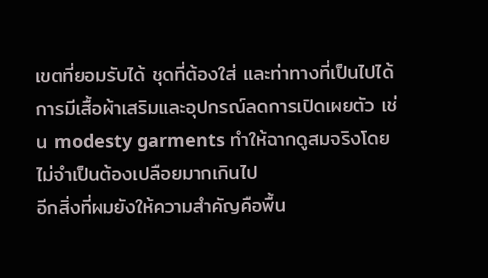เขตที่ยอมรับได้ ชุดที่ต้องใส่ และท่าทางที่เป็นไปได้ การมีเสื้อผ้าเสริมและอุปกรณ์ลดการเปิดเผยตัว เช่น modesty garments ทำให้ฉากดูสมจริงโดยไม่จำเป็นต้องเปลือยมากเกินไป
อีกสิ่งที่ผมยังให้ความสำคัญคือพื้น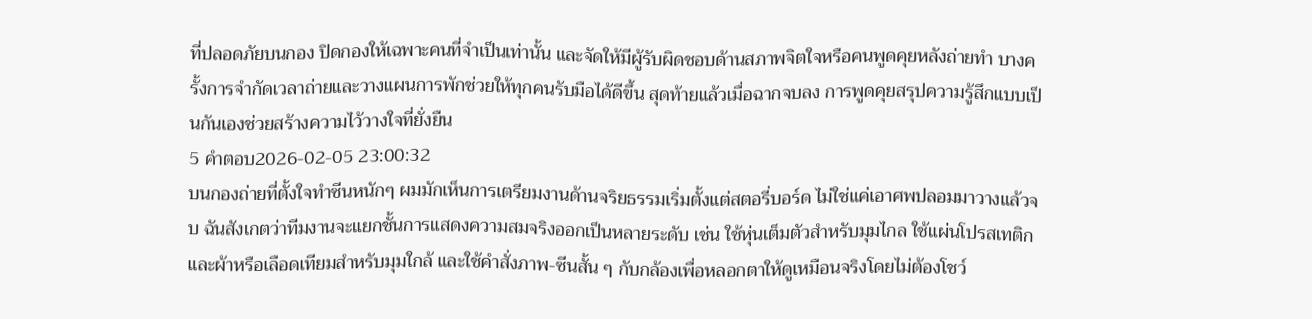ที่ปลอดภัยบนกอง ปิดกองให้เฉพาะคนที่จำเป็นเท่านั้น และจัดให้มีผู้รับผิดชอบด้านสภาพจิตใจหรือคนพูดคุยหลังถ่ายทำ บางครั้งการจำกัดเวลาถ่ายและวางแผนการพักช่วยให้ทุกคนรับมือได้ดีขึ้น สุดท้ายแล้วเมื่อฉากจบลง การพูดคุยสรุปความรู้สึกแบบเป็นกันเองช่วยสร้างความไว้วางใจที่ยั่งยืน
5 คำตอบ2026-02-05 23:00:32
บนกองถ่ายที่ตั้งใจทำซีนหนักๆ ผมมักเห็นการเตรียมงานด้านจริยธรรมเริ่มตั้งแต่สตอรี่บอร์ด ไม่ใช่แค่เอาศพปลอมมาวางแล้วจบ ฉันสังเกตว่าทีมงานจะแยกชั้นการแสดงความสมจริงออกเป็นหลายระดับ เช่น ใช้หุ่นเต็มตัวสำหรับมุมไกล ใช้แผ่นโปรสเทติกและผ้าหรือเลือดเทียมสำหรับมุมใกล้ และใช้คำสั่งภาพ-ซีนสั้น ๆ กับกล้องเพื่อหลอกตาให้ดูเหมือนจริงโดยไม่ต้องโชว์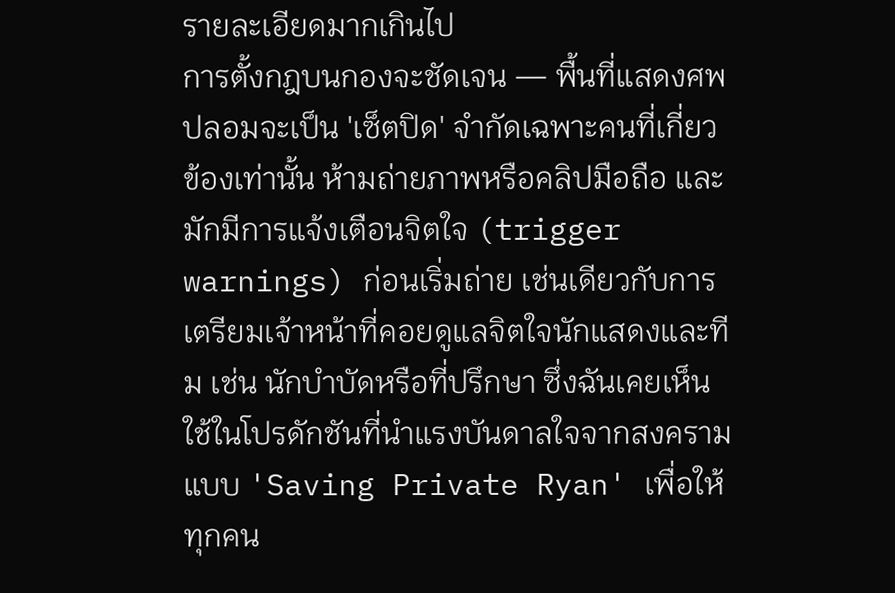รายละเอียดมากเกินไป
การตั้งกฎบนกองจะชัดเจน — พื้นที่แสดงศพปลอมจะเป็น 'เซ็ตปิด' จำกัดเฉพาะคนที่เกี่ยวข้องเท่านั้น ห้ามถ่ายภาพหรือคลิปมือถือ และมักมีการแจ้งเตือนจิตใจ (trigger warnings) ก่อนเริ่มถ่าย เช่นเดียวกับการเตรียมเจ้าหน้าที่คอยดูแลจิตใจนักแสดงและทีม เช่น นักบำบัดหรือที่ปรึกษา ซึ่งฉันเคยเห็นใช้ในโปรดักชันที่นำแรงบันดาลใจจากสงครามแบบ 'Saving Private Ryan' เพื่อให้ทุกคน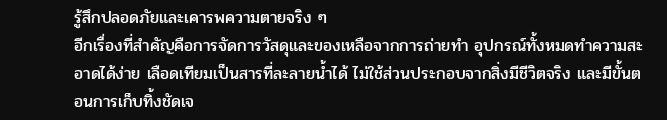รู้สึกปลอดภัยและเคารพความตายจริง ๆ
อีกเรื่องที่สำคัญคือการจัดการวัสดุและของเหลือจากการถ่ายทำ อุปกรณ์ทั้งหมดทำความสะอาดได้ง่าย เลือดเทียมเป็นสารที่ละลายน้ำได้ ไม่ใช้ส่วนประกอบจากสิ่งมีชีวิตจริง และมีขั้นตอนการเก็บทิ้งชัดเจ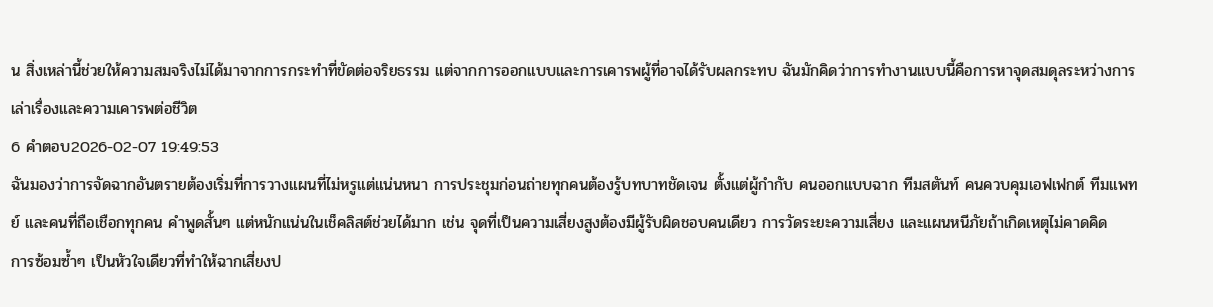น สิ่งเหล่านี้ช่วยให้ความสมจริงไม่ได้มาจากการกระทำที่ขัดต่อจริยธรรม แต่จากการออกแบบและการเคารพผู้ที่อาจได้รับผลกระทบ ฉันมักคิดว่าการทำงานแบบนี้คือการหาจุดสมดุลระหว่างการเล่าเรื่องและความเคารพต่อชีวิต
6 คำตอบ2026-02-07 19:49:53
ฉันมองว่าการจัดฉากอันตรายต้องเริ่มที่การวางแผนที่ไม่หรูแต่แน่นหนา การประชุมก่อนถ่ายทุกคนต้องรู้บทบาทชัดเจน ตั้งแต่ผู้กำกับ คนออกแบบฉาก ทีมสตันท์ คนควบคุมเอฟเฟกต์ ทีมแพทย์ และคนที่ถือเชือกทุกคน คำพูดสั้นๆ แต่หนักแน่นในเช็คลิสต์ช่วยได้มาก เช่น จุดที่เป็นความเสี่ยงสูงต้องมีผู้รับผิดชอบคนเดียว การวัดระยะความเสี่ยง และแผนหนีภัยถ้าเกิดเหตุไม่คาดคิด
การซ้อมซ้ำๆ เป็นหัวใจเดียวที่ทำให้ฉากเสี่ยงป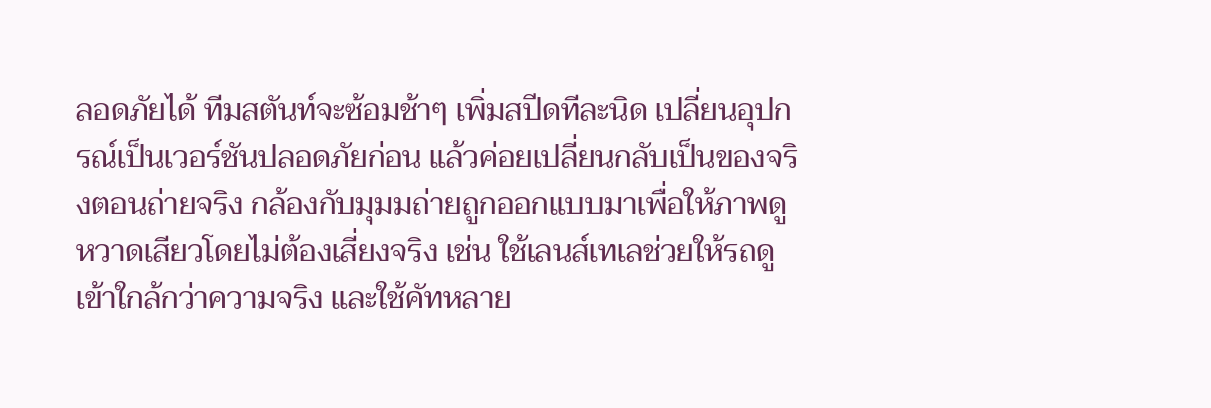ลอดภัยได้ ทีมสตันท์จะซ้อมช้าๆ เพิ่มสปีดทีละนิด เปลี่ยนอุปกรณ์เป็นเวอร์ชันปลอดภัยก่อน แล้วค่อยเปลี่ยนกลับเป็นของจริงตอนถ่ายจริง กล้องกับมุมมถ่ายถูกออกแบบมาเพื่อให้ภาพดูหวาดเสียวโดยไม่ต้องเสี่ยงจริง เช่น ใช้เลนส์เทเลช่วยให้รถดูเข้าใกล้กว่าความจริง และใช้คัทหลาย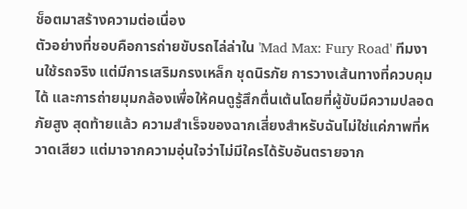ช็อตมาสร้างความต่อเนื่อง
ตัวอย่างที่ชอบคือการถ่ายขับรถไล่ล่าใน 'Mad Max: Fury Road' ทีมงานใช้รถจริง แต่มีการเสริมกรงเหล็ก ชุดนิรภัย การวางเส้นทางที่ควบคุมได้ และการถ่ายมุมกล้องเพื่อให้คนดูรู้สึกตื่นเต้นโดยที่ผู้ขับมีความปลอดภัยสูง สุดท้ายแล้ว ความสำเร็จของฉากเสี่ยงสำหรับฉันไม่ใช่แค่ภาพที่หวาดเสียว แต่มาจากความอุ่นใจว่าไม่มีใครได้รับอันตรายจาก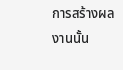การสร้างผลงานนั้น